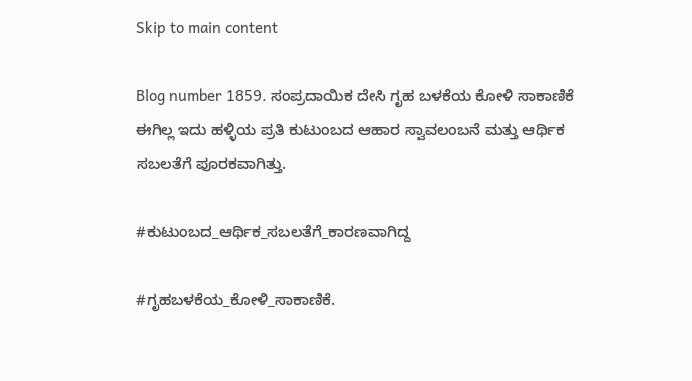Skip to main content

Blog number 1859. ಸಂಪ್ರದಾಯಿಕ ದೇಸಿ ಗೃಹ ಬಳಕೆಯ ಕೋಳಿ ಸಾಕಾಣಿಕೆ ಈಗಿಲ್ಲ ಇದು ಹಳ್ಳಿಯ ಪ್ರತಿ ಕುಟುಂಬದ ಆಹಾರ ಸ್ವಾವಲಂಬನೆ ಮತ್ತು ಆರ್ಥಿಕ ಸಬಲತೆಗೆ ಪೂರಕವಾಗಿತ್ತು.

#ಕುಟುಂಬದ_ಆರ್ಥಿಕ_ಸಬಲತೆಗೆ_ಕಾರಣವಾಗಿದ್ದ

#ಗೃಹಬಳಕೆಯ_ಕೋಳಿ_ಸಾಕಾಣಿಕೆ.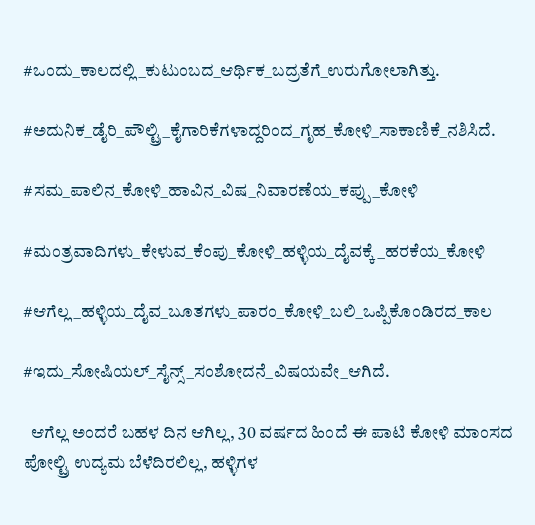#ಒಂದು_ಕಾಲದಲ್ಲಿ_ಕುಟುಂಬದ_ಆರ್ಥಿಕ_ಬದ್ರತೆಗೆ_ಉರುಗೋಲಾಗಿತ್ತು.

#ಅದುನಿಕ_ಡೈರಿ_ಪೌಲ್ಟ್ರಿ_ಕೈಗಾರಿಕೆಗಳಾದ್ದರಿಂದ_ಗೃಹ_ಕೋಳಿ_ಸಾಕಾಣಿಕೆ_ನಶಿಸಿದೆ.

#ಸಮ_ಪಾಲಿನ_ಕೋಳಿ_ಹಾವಿನ_ವಿಷ_ನಿವಾರಣೆಯ_ಕಪ್ಪು_ಕೋಳಿ

#ಮಂತ್ರವಾದಿಗಳು_ಕೇಳುವ_ಕೆಂಪು_ಕೋಳಿ_ಹಳ್ಳಿಯ_ದೈವಕ್ಕೆ_ಹರಕೆಯ_ಕೋಳಿ

#ಆಗೆಲ್ಲ_ಹಳ್ಳಿಯ_ದೈವ_ಬೂತಗಳು_ಪಾರಂ_ಕೋಳಿ_ಬಲಿ_ಒಪ್ಪಿಕೊಂಡಿರದ_ಕಾಲ

#ಇದು_ಸೋಷಿಯಲ್_ಸೈನ್ಸ್_ಸಂಶೋದನೆ_ವಿಷಯವೇ_ಆಗಿದೆ.

  ಆಗೆಲ್ಲ ಅಂದರೆ ಬಹಳ ದಿನ ಆಗಿಲ್ಲ, 30 ವರ್ಷದ ಹಿಂದೆ ಈ ಪಾಟಿ ಕೋಳಿ ಮಾಂಸದ ಪೋಲ್ಟ್ರಿ ಉದ್ಯಮ ಬೆಳೆದಿರಲಿಲ್ಲ, ಹಳ್ಳಿಗಳ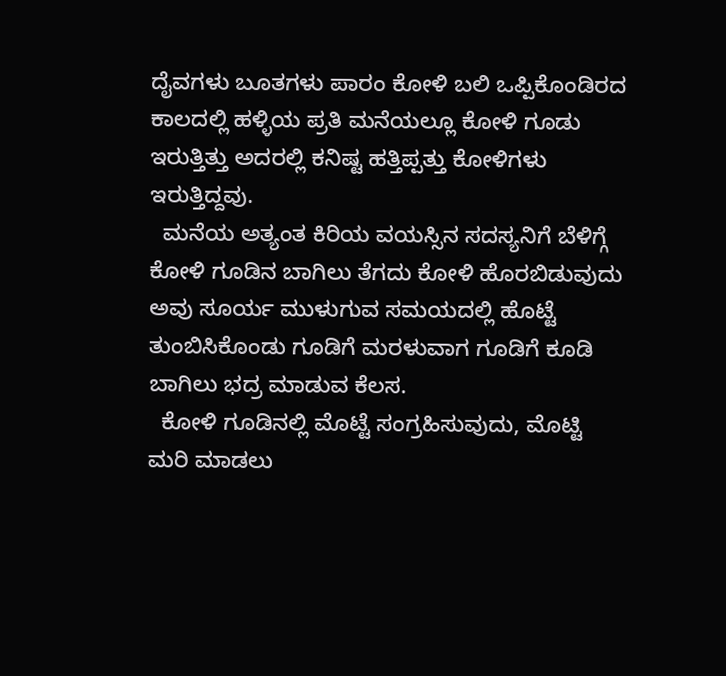ದೈವಗಳು ಬೂತಗಳು ಪಾರಂ ಕೋಳಿ ಬಲಿ ಒಪ್ಪಿಕೊಂಡಿರದ ಕಾಲದಲ್ಲಿ ಹಳ್ಳಿಯ ಪ್ರತಿ ಮನೆಯಲ್ಲೂ ಕೋಳಿ ಗೂಡು ಇರುತ್ತಿತ್ತು ಅದರಲ್ಲಿ ಕನಿಷ್ಟ ಹತ್ತಿಪ್ಪತ್ತು ಕೋಳಿಗಳು ಇರುತ್ತಿದ್ದವು.
  ಮನೆಯ ಅತ್ಯಂತ ಕಿರಿಯ ವಯಸ್ಸಿನ ಸದಸ್ಯನಿಗೆ ಬೆಳಿಗ್ಗೆ ಕೋಳಿ ಗೂಡಿನ ಬಾಗಿಲು ತೆಗದು ಕೋಳಿ ಹೊರಬಿಡುವುದು ಅವು ಸೂರ್ಯ ಮುಳುಗುವ ಸಮಯದಲ್ಲಿ ಹೊಟ್ಟೆ ತುಂಬಿಸಿಕೊಂಡು ಗೂಡಿಗೆ ಮರಳುವಾಗ ಗೂಡಿಗೆ ಕೂಡಿ ಬಾಗಿಲು ಭದ್ರ ಮಾಡುವ ಕೆಲಸ.
  ಕೋಳಿ ಗೂಡಿನಲ್ಲಿ ಮೊಟ್ಟೆ ಸಂಗ್ರಹಿಸುವುದು, ಮೊಟ್ಟಿ ಮರಿ ಮಾಡಲು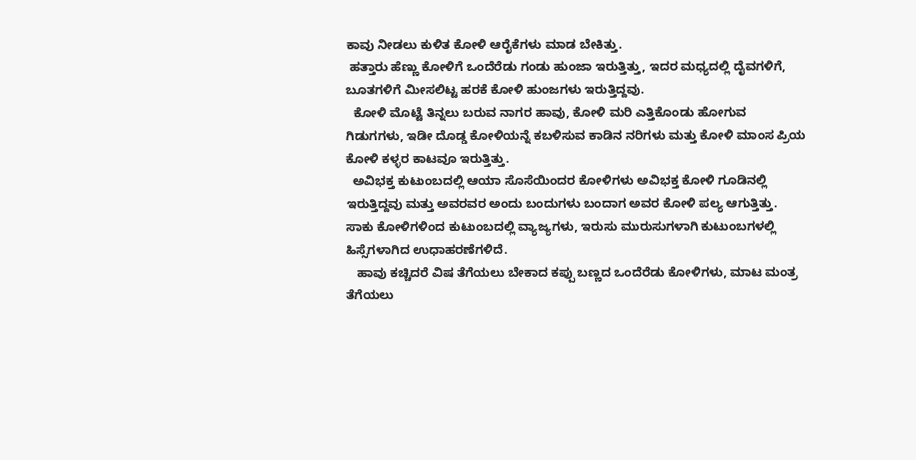ಕಾವು ನೀಡಲು ಕುಳಿತ ಕೋಳಿ ಆರೈಕೆಗಳು ಮಾಡ ಬೇಕಿತ್ತು.
 ಹತ್ತಾರು ಹೆಣ್ಣು ಕೋಳಿಗೆ ಒಂದೆರೆಡು ಗಂಡು ಹುಂಜಾ ಇರುತ್ತಿತ್ತು, ಇದರ ಮಧ್ಯದಲ್ಲಿ ದೈವಗಳಿಗೆ, ಬೂತಗಳಿಗೆ ಮೀಸಲಿಟ್ಟ ಹರಕೆ ಕೋಳಿ ಹುಂಜಗಳು ಇರುತ್ತಿದ್ದವು.
  ಕೋಳಿ ಮೊಟ್ಟೆ ತಿನ್ನಲು ಬರುವ ನಾಗರ ಹಾವು, ಕೋಳಿ ಮರಿ ಎತ್ತಿಕೊಂಡು ಹೋಗುವ ಗಿಡುಗಗಳು, ಇಡೀ ದೊಡ್ಡ ಕೋಳಿಯನ್ನೆ ಕಬಳಿಸುವ ಕಾಡಿನ ನರಿಗಳು ಮತ್ತು ಕೋಳಿ ಮಾಂಸ ಪ್ರಿಯ ಕೋಳಿ ಕಳ್ಳರ ಕಾಟವೂ ಇರುತ್ತಿತ್ತು.
  ಅವಿಭಕ್ತ ಕುಟುಂಬದಲ್ಲಿ ಆಯಾ ಸೊಸೆಯಿಂದರ ಕೋಳಿಗಳು ಅವಿಭಕ್ತ ಕೋಳಿ ಗೂಡಿನಲ್ಲಿ ಇರುತ್ತಿದ್ದವು ಮತ್ತು ಅವರವರ ಅಂದು ಬಂದುಗಳು ಬಂದಾಗ ಅವರ ಕೋಳಿ ಪಲ್ಯ ಆಗುತ್ತಿತ್ತು. ಸಾಕು ಕೋಳಿಗಳಿಂದ ಕುಟುಂಬದಲ್ಲಿ ವ್ಯಾಜ್ಯಗಳು, ಇರುಸು ಮುರುಸುಗಳಾಗಿ ಕುಟುಂಬಗಳಲ್ಲಿ ಹಿಸ್ಸೆಗಳಾಗಿದ ಉಧಾಹರಣೆಗಳಿದೆ.
   ಹಾವು ಕಚ್ಚಿದರೆ ವಿಷ ತೆಗೆಯಲು ಬೇಕಾದ ಕಪ್ಪು ಬಣ್ಣದ ಒಂದೆರೆಡು ಕೋಳಿಗಳು, ಮಾಟ ಮಂತ್ರ ತೆಗೆಯಲು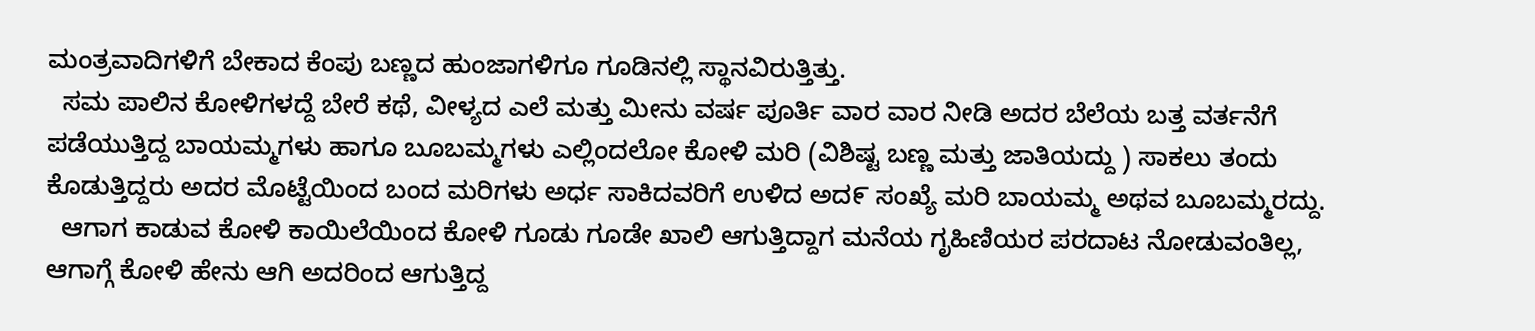ಮಂತ್ರವಾದಿಗಳಿಗೆ ಬೇಕಾದ ಕೆಂಪು ಬಣ್ಣದ ಹುಂಜಾಗಳಿಗೂ ಗೂಡಿನಲ್ಲಿ ಸ್ಥಾನವಿರುತ್ತಿತ್ತು.
  ಸಮ ಪಾಲಿನ ಕೋಳಿಗಳದ್ದೆ ಬೇರೆ ಕಥೆ, ವೀಳ್ಯದ ಎಲೆ ಮತ್ತು ಮೀನು ವರ್ಷ ಪೂರ್ತಿ ವಾರ ವಾರ ನೀಡಿ ಅದರ ಬೆಲೆಯ ಬತ್ತ ವರ್ತನೆಗೆ ಪಡೆಯುತ್ತಿದ್ದ ಬಾಯಮ್ಮಗಳು ಹಾಗೂ ಬೂಬಮ್ಮಗಳು ಎಲ್ಲಿಂದಲೋ ಕೋಳಿ ಮರಿ (ವಿಶಿಷ್ಟ ಬಣ್ಣ ಮತ್ತು ಜಾತಿಯದ್ದು ) ಸಾಕಲು ತಂದು ಕೊಡುತ್ತಿದ್ದರು ಅದರ ಮೊಟ್ಟೆಯಿಂದ ಬಂದ ಮರಿಗಳು ಅರ್ಧ ಸಾಕಿದವರಿಗೆ ಉಳಿದ ಅದ೯ ಸಂಖ್ಯೆ ಮರಿ ಬಾಯಮ್ಮ ಅಥವ ಬೂಬಮ್ಮರದ್ದು.
  ಆಗಾಗ ಕಾಡುವ ಕೋಳಿ ಕಾಯಿಲೆಯಿಂದ ಕೋಳಿ ಗೂಡು ಗೂಡೇ ಖಾಲಿ ಆಗುತ್ತಿದ್ದಾಗ ಮನೆಯ ಗೃಹಿಣಿಯರ ಪರದಾಟ ನೋಡುವಂತಿಲ್ಲ, ಆಗಾಗ್ಗೆ ಕೋಳಿ ಹೇನು ಆಗಿ ಅದರಿಂದ ಆಗುತ್ತಿದ್ದ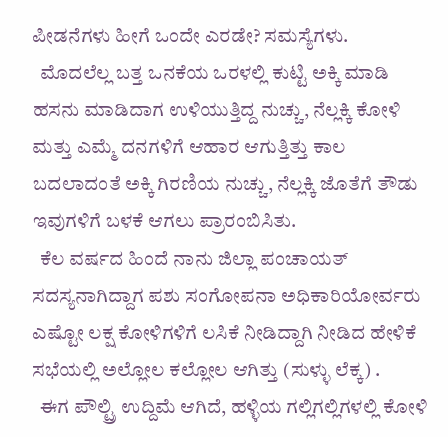ಪೀಡನೆಗಳು ಹೀಗೆ ಒಂದೇ ಎರಡೇ? ಸಮಸ್ಯೆಗಳು.
  ಮೊದಲೆಲ್ಲ ಬತ್ತ ಒನಕೆಯ ಒರಳಲ್ಲಿ ಕುಟ್ಟಿ ಅಕ್ಕಿ ಮಾಡಿ ಹಸನು ಮಾಡಿದಾಗ ಉಳಿಯುತ್ತಿದ್ದ ನುಚ್ಚು, ನೆಲ್ಲಕ್ಕಿ ಕೋಳಿ ಮತ್ತು ಎಮ್ಮೆ ದನಗಳಿಗೆ ಆಹಾರ ಆಗುತ್ತಿತ್ತು ಕಾಲ ಬದಲಾದಂತೆ ಅಕ್ಕಿ ಗಿರಣಿಯ ನುಚ್ಚು, ನೆಲ್ಲಕ್ಕಿ ಜೊತೆಗೆ ತೌಡು  ಇವುಗಳಿಗೆ ಬಳಕೆ ಆಗಲು ಪ್ರಾರಂಬಿಸಿತು.
  ಕೆಲ ವರ್ಷದ ಹಿಂದೆ ನಾನು ಜಿಲ್ಲಾ ಪಂಚಾಯತ್ ಸದಸ್ಯನಾಗಿದ್ದಾಗ ಪಶು ಸಂಗೋಪನಾ ಅಧಿಕಾರಿಯೋರ್ವರು ಎಷ್ಟೋ ಲಕ್ಷ ಕೋಳಿಗಳಿಗೆ ಲಸಿಕೆ ನೀಡಿದ್ದಾಗಿ ನೀಡಿದ ಹೇಳಿಕೆ ಸಭೆಯಲ್ಲಿ ಅಲ್ಲೋಲ ಕಲ್ಲೋಲ ಆಗಿತ್ತು (ಸುಳ್ಳು ಲೆಕ್ಕ) .
  ಈಗ ಪೌಲ್ಟ್ರಿ ಉದ್ದಿಮೆ ಆಗಿದೆ, ಹಳ್ಳಿಯ ಗಲ್ಲಿಗಲ್ಲಿಗಳಲ್ಲಿ ಕೋಳಿ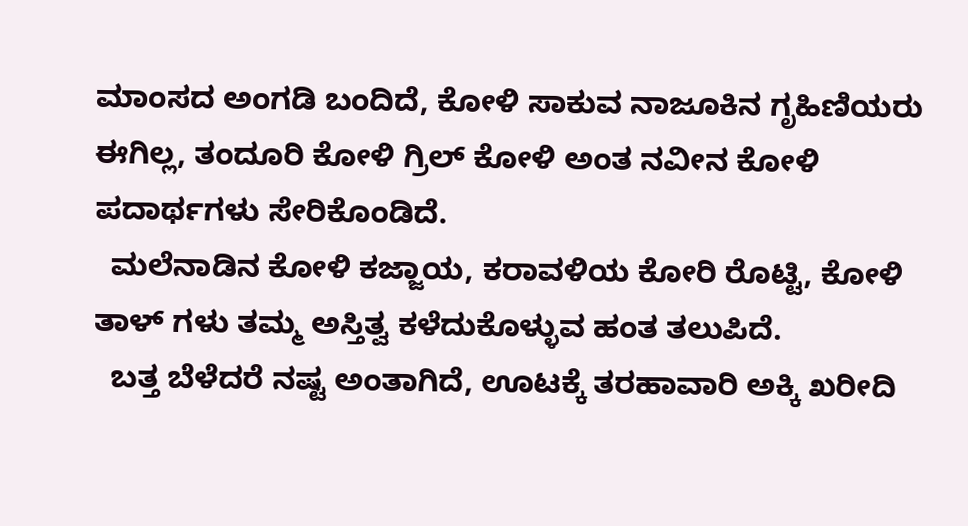ಮಾಂಸದ ಅಂಗಡಿ ಬಂದಿದೆ, ಕೋಳಿ ಸಾಕುವ ನಾಜೂಕಿನ ಗೃಹಿಣಿಯರು ಈಗಿಲ್ಲ, ತಂದೂರಿ ಕೋಳಿ ಗ್ರಿಲ್ ಕೋಳಿ ಅಂತ ನವೀನ ಕೋಳಿ ಪದಾರ್ಥಗಳು ಸೇರಿಕೊಂಡಿದೆ.
  ಮಲೆನಾಡಿನ ಕೋಳಿ ಕಜ್ಜಾಯ, ಕರಾವಳಿಯ ಕೋರಿ ರೊಟ್ಟಿ, ಕೋಳಿ ತಾಳ್ ಗಳು ತಮ್ಮ ಅಸ್ತಿತ್ವ ಕಳೆದುಕೊಳ್ಳುವ ಹಂತ ತಲುಪಿದೆ.
  ಬತ್ತ ಬೆಳೆದರೆ ನಷ್ಟ ಅಂತಾಗಿದೆ, ಊಟಕ್ಕೆ ತರಹಾವಾರಿ ಅಕ್ಕಿ ಖರೀದಿ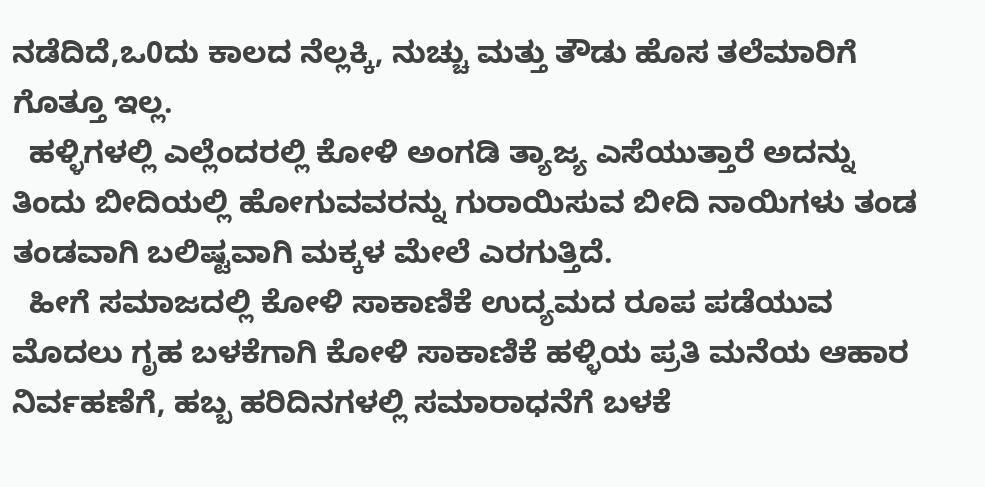ನಡೆದಿದೆ,ಒ0ದು ಕಾಲದ ನೆಲ್ಲಕ್ಕಿ, ನುಚ್ಚು ಮತ್ತು ತೌಡು ಹೊಸ ತಲೆಮಾರಿಗೆ ಗೊತ್ತೂ ಇಲ್ಲ.
  ಹಳ್ಳಿಗಳಲ್ಲಿ ಎಲ್ಲೆಂದರಲ್ಲಿ ಕೋಳಿ ಅಂಗಡಿ ತ್ಯಾಜ್ಯ ಎಸೆಯುತ್ತಾರೆ ಅದನ್ನು ತಿಂದು ಬೀದಿಯಲ್ಲಿ ಹೋಗುವವರನ್ನು ಗುರಾಯಿಸುವ ಬೀದಿ ನಾಯಿಗಳು ತಂಡ ತಂಡವಾಗಿ ಬಲಿಷ್ಟವಾಗಿ ಮಕ್ಕಳ ಮೇಲೆ ಎರಗುತ್ತಿದೆ.
  ಹೀಗೆ ಸಮಾಜದಲ್ಲಿ ಕೋಳಿ ಸಾಕಾಣಿಕೆ ಉದ್ಯಮದ ರೂಪ ಪಡೆಯುವ ಮೊದಲು ಗೃಹ ಬಳಕೆಗಾಗಿ ಕೋಳಿ ಸಾಕಾಣಿಕೆ ಹಳ್ಳಿಯ ಪ್ರತಿ ಮನೆಯ ಆಹಾರ ನಿರ್ವಹಣೆಗೆ, ಹಬ್ಬ ಹರಿದಿನಗಳಲ್ಲಿ ಸಮಾರಾಧನೆಗೆ ಬಳಕೆ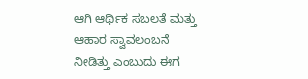ಆಗಿ ಆರ್ಥಿಕ ಸಬಲತೆ ಮತ್ತು  ಆಹಾರ ಸ್ವಾವಲಂಬನೆ ನೀಡಿತ್ತು ಎಂಬುದು ಈಗ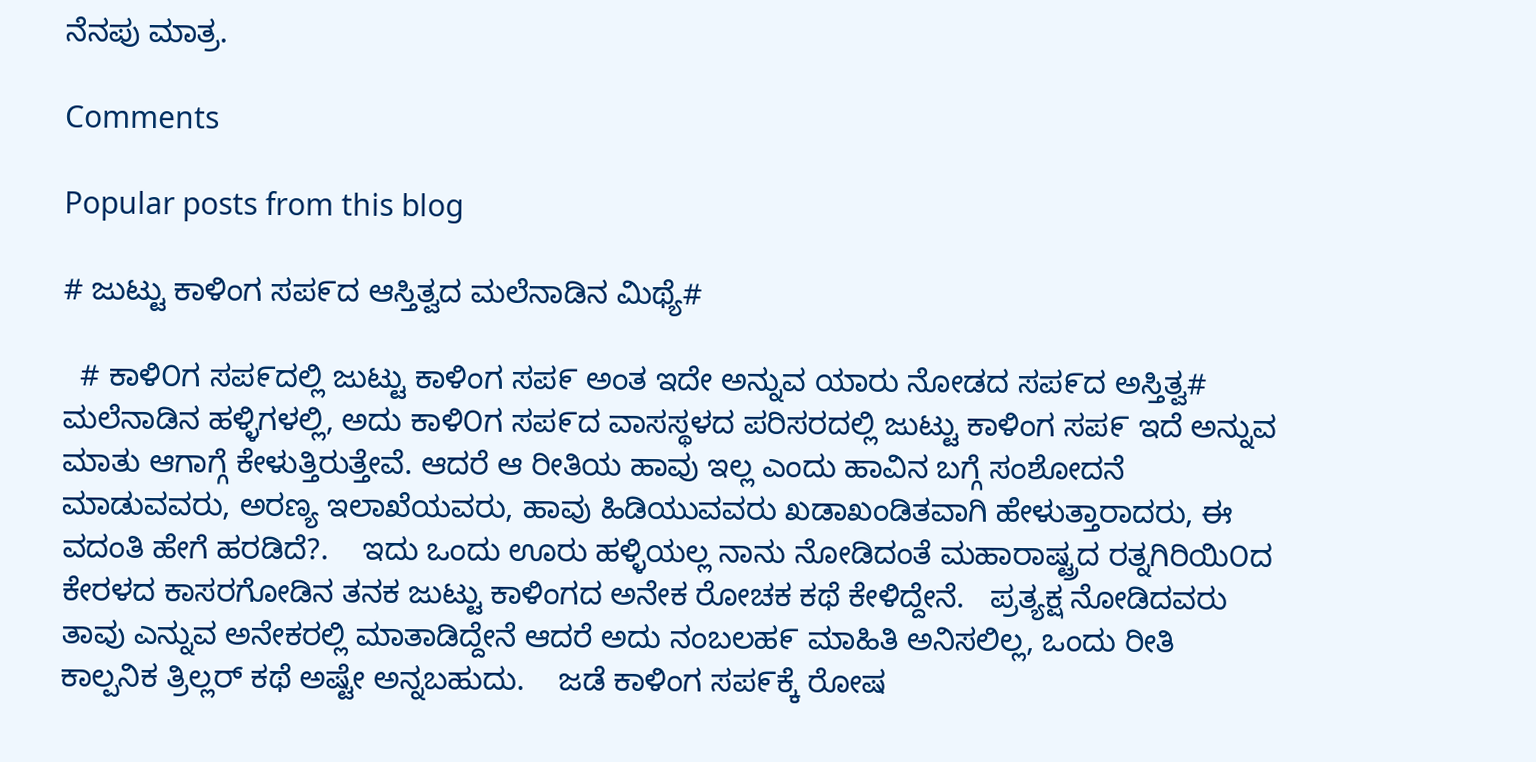ನೆನಪು ಮಾತ್ರ.

Comments

Popular posts from this blog

# ಜುಟ್ಟು ಕಾಳಿಂಗ ಸಪ೯ದ ಆಸ್ತಿತ್ವದ ಮಲೆನಾಡಿನ ಮಿಥ್ಯೆ#

  # ಕಾಳಿ೦ಗ ಸಪ೯ದಲ್ಲಿ ಜುಟ್ಟು ಕಾಳಿಂಗ ಸಪ೯ ಅಂತ ಇದೇ ಅನ್ನುವ ಯಾರು ನೋಡದ ಸಪ೯ದ ಅಸ್ತಿತ್ವ#    ಮಲೆನಾಡಿನ ಹಳ್ಳಿಗಳಲ್ಲಿ, ಅದು ಕಾಳಿ೦ಗ ಸಪ೯ದ ವಾಸಸ್ಥಳದ ಪರಿಸರದಲ್ಲಿ ಜುಟ್ಟು ಕಾಳಿಂಗ ಸಪ೯ ಇದೆ ಅನ್ನುವ ಮಾತು ಆಗಾಗ್ಗೆ ಕೇಳುತ್ತಿರುತ್ತೇವೆ. ಆದರೆ ಆ ರೀತಿಯ ಹಾವು ಇಲ್ಲ ಎಂದು ಹಾವಿನ ಬಗ್ಗೆ ಸಂಶೋದನೆ ಮಾಡುವವರು, ಅರಣ್ಯ ಇಲಾಖೆಯವರು, ಹಾವು ಹಿಡಿಯುವವರು ಖಡಾಖಂಡಿತವಾಗಿ ಹೇಳುತ್ತಾರಾದರು, ಈ ವದಂತಿ ಹೇಗೆ ಹರಡಿದೆ?.    ಇದು ಒಂದು ಊರು ಹಳ್ಳಿಯಲ್ಲ ನಾನು ನೋಡಿದಂತೆ ಮಹಾರಾಷ್ಟ್ರದ ರತ್ನಗಿರಿಯಿ೦ದ ಕೇರಳದ ಕಾಸರಗೋಡಿನ ತನಕ ಜುಟ್ಟು ಕಾಳಿಂಗದ ಅನೇಕ ರೋಚಕ ಕಥೆ ಕೇಳಿದ್ದೇನೆ.   ಪ್ರತ್ಯಕ್ಷ ನೋಡಿದವರು ತಾವು ಎನ್ನುವ ಅನೇಕರಲ್ಲಿ ಮಾತಾಡಿದ್ದೇನೆ ಆದರೆ ಅದು ನಂಬಲಹ೯ ಮಾಹಿತಿ ಅನಿಸಲಿಲ್ಲ, ಒಂದು ರೀತಿ ಕಾಲ್ಪನಿಕ ತ್ರಿಲ್ಲರ್ ಕಥೆ ಅಷ್ಟೇ ಅನ್ನಬಹುದು.    ಜಡೆ ಕಾಳಿಂಗ ಸಪ೯ಕ್ಕೆ ರೋಷ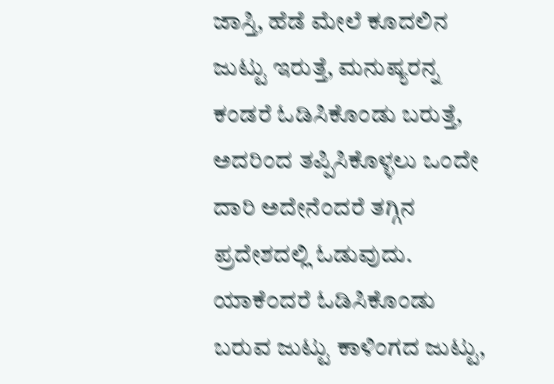ಜಾಸ್ತಿ, ಹೆಡೆ ಮೇಲೆ ಕೂದಲಿನ ಜುಟ್ಟು ಇರುತ್ತೆ, ಮನುಷ್ಯರನ್ನ ಕಂಡರೆ ಓಡಿಸಿಕೊಂಡು ಬರುತ್ತೆ, ಅದರಿಂದ ತಪ್ಪಿಸಿಕೊಳ್ಳಲು ಒಂದೇ ದಾರಿ ಅದೇನೆಂದರೆ ತಗ್ಗಿನ ಪ್ರದೇಶದಲ್ಲಿ ಓಡುವುದು.     ಯಾಕೆ೦ದರೆ ಓಡಿಸಿಕೊಂಡು ಬರುವ ಜುಟ್ಟು ಕಾಳಿಂಗದ ಜುಟ್ಟು,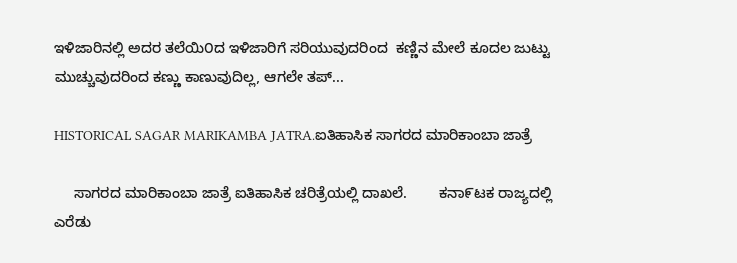ಇಳಿಜಾರಿನಲ್ಲಿ ಅದರ ತಲೆಯಿ೦ದ ಇಳಿಜಾರಿಗೆ ಸರಿಯುವುದರಿಂದ  ಕಣ್ಣಿನ ಮೇಲೆ ಕೂದಲ ಜುಟ್ಟು ಮುಚ್ಚುವುದರಿಂದ ಕಣ್ಣು ಕಾಣುವುದಿಲ್ಲ, ಆಗಲೇ ತಪ್...

HISTORICAL SAGAR MARIKAMBA JATRA.ಐತಿಹಾಸಿಕ ಸಾಗರದ ಮಾರಿಕಾಂಬಾ ಜಾತ್ರೆ

     ಸಾಗರದ ಮಾರಿಕಾಂಬಾ ಜಾತ್ರೆ ಐತಿಹಾಸಿಕ ಚರಿತ್ರೆಯಲ್ಲಿ ದಾಖಲೆ.        ಕನಾ೯ಟಕ ರಾಜ್ಯದಲ್ಲಿ ಎರೆಡು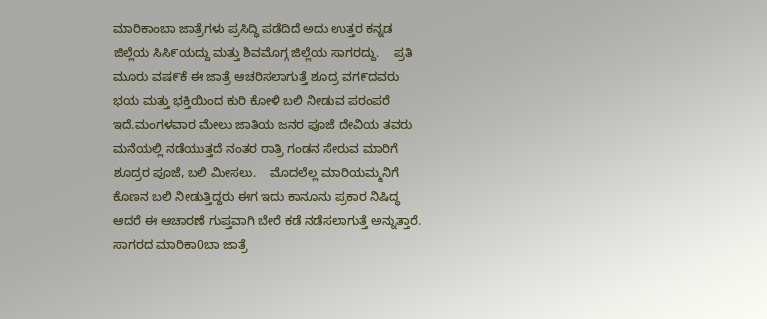ಮಾರಿಕಾಂಬಾ ಜಾತ್ರೆಗಳು ಪ್ರಸಿದ್ಧಿ ಪಡೆದಿದೆ ಅದು ಉತ್ತರ ಕನ್ನಡ ಜಿಲ್ಲೆಯ ಸಿಸಿ೯ಯದ್ದು ಮತ್ತು ಶಿವಮೊಗ್ಗ ಜಿಲ್ಲೆಯ ಸಾಗರದ್ದು.    ಪ್ರತಿ ಮೂರು ವಷ೯ಕೆ ಈ ಜಾತ್ರೆ ಆಚರಿಸಲಾಗುತ್ತೆ ಶೂದ್ರ ವಗ೯ದವರು ಭಯ ಮತ್ತು ಭಕ್ತಿಯಿಂದ ಕುರಿ ಕೋಳಿ ಬಲಿ ನೀಡುವ ಪರಂಪರೆ ಇದೆ.ಮಂಗಳವಾರ ಮೇಲು ಜಾತಿಯ ಜನರ ಪೂಜೆ ದೇವಿಯ ತವರು ಮನೆಯಲ್ಲಿ ನಡೆಯುತ್ತದೆ ನಂತರ ರಾತ್ರಿ ಗಂಡನ ಸೇರುವ ಮಾರಿಗೆ ಶೂದ್ರರ ಪೂಜೆ, ಬಲಿ ಮೀಸಲು.    ಮೊದಲೆಲ್ಲ ಮಾರಿಯಮ್ಮನಿಗೆ ಕೊಣನ ಬಲಿ ನೀಡುತ್ತಿದ್ದರು ಈಗ ಇದು ಕಾನೂನು ಪ್ರಕಾರ ನಿಷಿದ್ಧ ಆದರೆ ಈ ಆಚಾರಣೆ ಗುಪ್ತವಾಗಿ ಬೇರೆ ಕಡೆ ನಡೆಸಲಾಗುತ್ತೆ ಅನ್ನುತ್ತಾರೆ.    ಸಾಗರದ ಮಾರಿಕಾ0ಬಾ ಜಾತ್ರೆ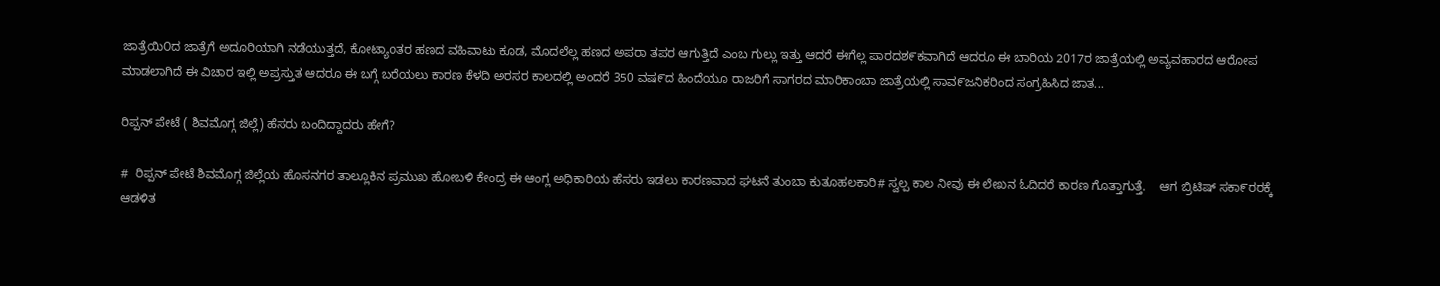ಜಾತ್ರೆಯಿ೦ದ ಜಾತ್ರೆಗೆ ಅದೂರಿಯಾಗಿ ನಡೆಯುತ್ತದೆ, ಕೋಟ್ಯಾoತರ ಹಣದ ವಹಿವಾಟು ಕೂಡ, ಮೊದಲೆಲ್ಲ ಹಣದ ಅಪರಾ ತಪರ ಆಗುತ್ತಿದೆ ಎಂಬ ಗುಲ್ಲು ಇತ್ತು ಆದರೆ ಈಗೆಲ್ಲ ಪಾರದಶ೯ಕವಾಗಿದೆ ಆದರೂ ಈ ಬಾರಿಯ 2017ರ ಜಾತ್ರೆಯಲ್ಲಿ ಅವ್ಯವಹಾರದ ಆರೋಪ ಮಾಡಲಾಗಿದೆ ಈ ವಿಚಾರ ಇಲ್ಲಿ ಅಪ್ರಸ್ತುತ ಆದರೂ ಈ ಬಗ್ಗೆ ಬರೆಯಲು ಕಾರಣ ಕೆಳದಿ ಅರಸರ ಕಾಲದಲ್ಲಿ ಅಂದರೆ 350 ವಷ೯ದ ಹಿಂದೆಯೂ ರಾಜರಿಗೆ ಸಾಗರದ ಮಾರಿಕಾಂಬಾ ಜಾತ್ರೆಯಲ್ಲಿ ಸಾವ೯ಜನಿಕರಿಂದ ಸಂಗ್ರಹಿಸಿದ ಜಾತ...

ರಿಪ್ಪನ್ ಪೇಟೆ ( ಶಿವಮೊಗ್ಗ ಜಿಲ್ಲೆ) ಹೆಸರು ಬಂದಿದ್ದಾದರು ಹೇಗೆ?

#  ರಿಪ್ಪನ್ ಪೇಟೆ ಶಿವಮೊಗ್ಗ ಜಿಲ್ಲೆಯ ಹೊಸನಗರ ತಾಲ್ಲೂಕಿನ ಪ್ರಮುಖ ಹೋಬಳಿ ಕೇಂದ್ರ ಈ ಆಂಗ್ಲ ಅಧಿಕಾರಿಯ ಹೆಸರು ಇಡಲು ಕಾರಣವಾದ ಘಟನೆ ತುಂಬಾ ಕುತೂಹಲಕಾರಿ# ಸ್ವಲ್ಪ ಕಾಲ ನೀವು ಈ ಲೇಖನ ಓದಿದರೆ ಕಾರಣ ಗೊತ್ತಾಗುತ್ತೆ.    ಆಗ ಬ್ರಿಟಿಷ್ ಸಕಾ೯ರರಕ್ಕೆ ಆಡಳಿತ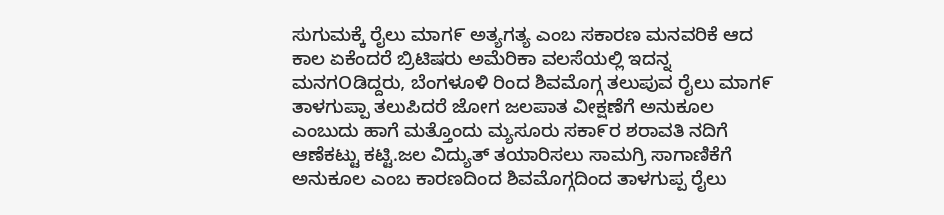ಸುಗುಮಕ್ಕೆ ರೈಲು ಮಾಗ೯ ಅತ್ಯಗತ್ಯ ಎಂಬ ಸಕಾರಣ ಮನವರಿಕೆ ಆದ ಕಾಲ ಏಕೆಂದರೆ ಬ್ರಿಟಿಷರು ಅಮೆರಿಕಾ ವಲಸೆಯಲ್ಲಿ ಇದನ್ನ ಮನಗOಡಿದ್ದರು, ಬೆಂಗಳೂಳಿ ರಿಂದ ಶಿವಮೊಗ್ಗ ತಲುಪುವ ರೈಲು ಮಾಗ೯ ತಾಳಗುಪ್ಪಾ ತಲುಪಿದರೆ ಜೋಗ ಜಲಪಾತ ವೀಕ್ಷಣೆಗೆ ಅನುಕೂಲ ಎಂಬುದು ಹಾಗೆ ಮತ್ತೊಂದು ಮ್ಯಸೂರು ಸಕಾ೯ರ ಶರಾವತಿ ನದಿಗೆ ಆಣೆಕಟ್ಟು ಕಟ್ಟಿ.ಜಲ ವಿದ್ಯುತ್ ತಯಾರಿಸಲು ಸಾಮಗ್ರಿ ಸಾಗಾಣಿಕೆಗೆ ಅನುಕೂಲ ಎಂಬ ಕಾರಣದಿಂದ ಶಿವಮೊಗ್ಗದಿಂದ ತಾಳಗುಪ್ಪ ರೈಲು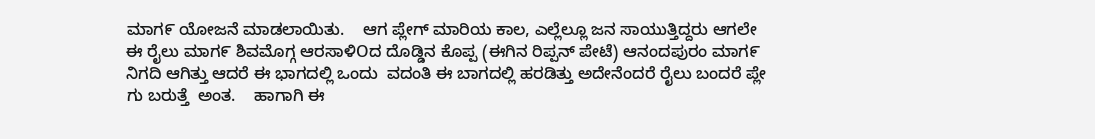ಮಾಗ೯ ಯೋಜನೆ ಮಾಡಲಾಯಿತು.    ಆಗ ಪ್ಲೇಗ್ ಮಾರಿಯ ಕಾಲ, ಎಲ್ಲೆಲ್ಲೂ ಜನ ಸಾಯುತ್ತಿದ್ದರು ಆಗಲೇ ಈ ರೈಲು ಮಾಗ೯ ಶಿವಮೊಗ್ಗ ಆರಸಾಳಿOದ ದೊಡ್ಡಿನ ಕೊಪ್ಪ (ಈಗಿನ ರಿಪ್ಪನ್ ಪೇಟೆ) ಆನಂದಪುರಂ ಮಾಗ೯ ನಿಗದಿ ಆಗಿತ್ತು ಆದರೆ ಈ ಭಾಗದಲ್ಲಿ ಒಂದು  ವದಂತಿ ಈ ಬಾಗದಲ್ಲಿ ಹರಡಿತ್ತು ಅದೇನೆಂದರೆ ರೈಲು ಬಂದರೆ ಪ್ಲೇ ಗು ಬರುತ್ತೆ  ಅಂತ.    ಹಾಗಾಗಿ ಈ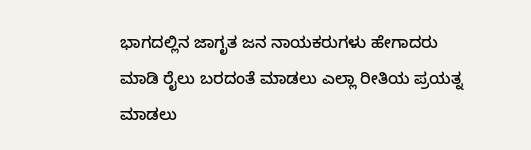ಭಾಗದಲ್ಲಿನ ಜಾಗೃತ ಜನ ನಾಯಕರುಗಳು ಹೇಗಾದರು ಮಾಡಿ ರೈಲು ಬರದಂತೆ ಮಾಡಲು ಎಲ್ಲಾ ರೀತಿಯ ಪ್ರಯತ್ನ ಮಾಡಲು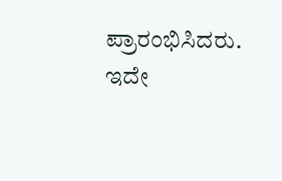ಪ್ರಾರಂಭಿಸಿದರು.     ಇದೇ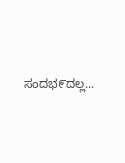ಸಂದಭ೯ದಲ್ಲ...